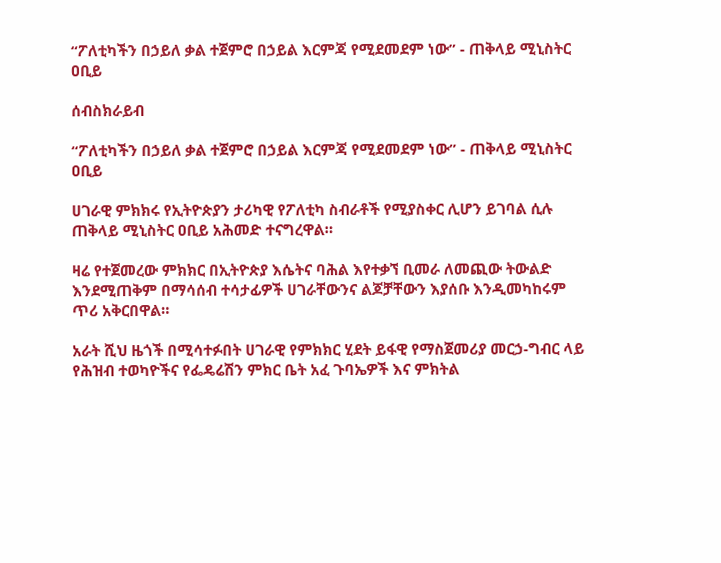“ፖለቲካችን በኃይለ ቃል ተጀምሮ በኃይል እርምጃ የሚደመደም ነው” - ጠቅላይ ሚኒስትር ዐቢይ

ሰብስክራይብ

“ፖለቲካችን በኃይለ ቃል ተጀምሮ በኃይል እርምጃ የሚደመደም ነው” - ጠቅላይ ሚኒስትር ዐቢይ

ሀገራዊ ምክክሩ የኢትዮጵያን ታሪካዊ የፖለቲካ ስብራቶች የሚያስቀር ሊሆን ይገባል ሲሉ ጠቅላይ ሚኒስትር ዐቢይ አሕመድ ተናግረዋል።

ዛሬ የተጀመረው ምክክር በኢትዮጵያ እሴትና ባሕል እየተቃኘ ቢመራ ለመጪው ትውልድ እንደሚጠቅም በማሳሰብ ተሳታፊዎች ሀገራቸውንና ልጆቻቸውን እያሰቡ እንዲመካከሩም ጥሪ አቅርበዋል።

አራት ሺህ ዜጎች በሚሳተፉበት ሀገራዊ የምክክር ሂደት ይፋዊ የማስጀመሪያ መርኃ-ግብር ላይ የሕዝብ ተወካዮችና የፌዴሬሽን ምክር ቤት አፈ ጉባኤዎች እና ምክትል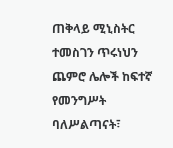ጠቅላይ ሚኒስትር ተመስገን ጥሩነህን ጨምሮ ሌሎች ከፍተኛ የመንግሥት ባለሥልጣናት፣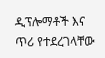ዲፕሎማቶች እና ጥሪ የተደረገላቸው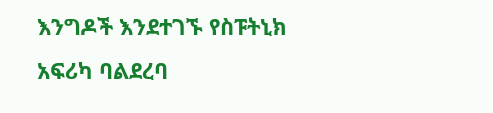እንግዶች እንደተገኙ የስፑትኒክ አፍሪካ ባልደረባ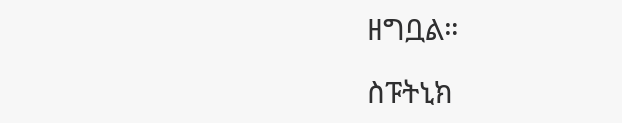ዘግቧል።

ስፑትኒክ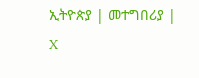ኢትዮጵያ | መተግበሪያ | X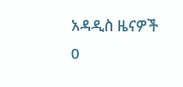አዳዲስ ዜናዎች
0